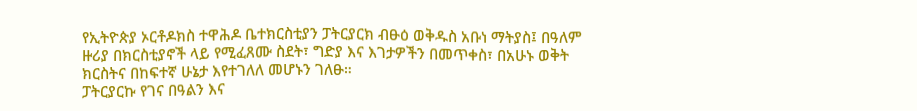የኢትዮጵያ ኦርቶዶክስ ተዋሕዶ ቤተክርስቲያን ፓትርያርክ ብፁዕ ወቅዱስ አቡነ ማትያስ፤ በዓለም ዙሪያ በክርስቲያኖች ላይ የሚፈጸሙ ስደት፣ ግድያ እና እገታዎችን በመጥቀስ፣ በአሁኑ ወቅት ክርስትና በከፍተኛ ሁኔታ እየተገለለ መሆኑን ገለፁ።
ፓትርያርኩ የገና በዓልን እና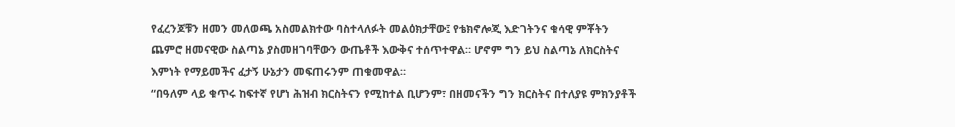የፈረንጆቹን ዘመን መለወጫ አስመልክተው ባስተላለፉት መልዕክታቸው፤ የቴክኖሎጂ እድገትንና ቁሳዊ ምቾትን ጨምሮ ዘመናዊው ስልጣኔ ያስመዘገባቸውን ውጤቶች እውቅና ተሰጥተዋል። ሆኖም ግን ይህ ስልጣኔ ለክርስትና እምነት የማይመችና ፈታኝ ሁኔታን መፍጠሩንም ጠቁመዋል።
“በዓለም ላይ ቁጥሩ ከፍተኛ የሆነ ሕዝብ ክርስትናን የሚከተል ቢሆንም፣ በዘመናችን ግን ክርስትና በተለያዩ ምክንያቶች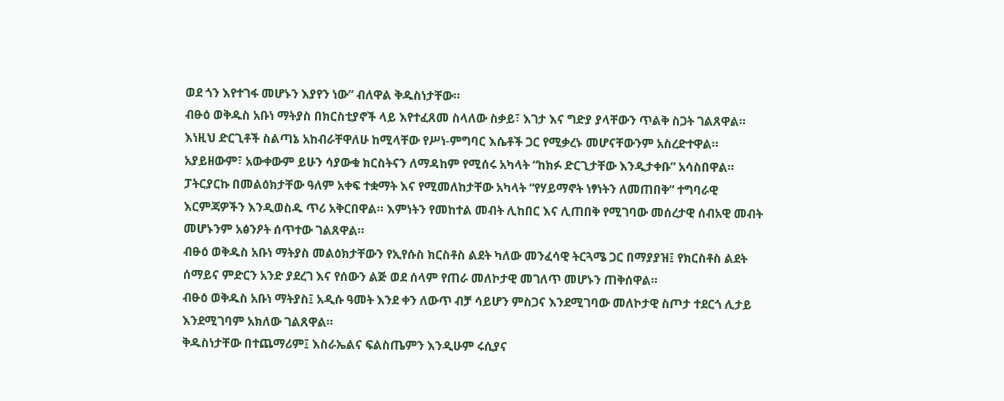ወደ ጎን እየተገፋ መሆኑን እያየን ነው” ብለዋል ቅዱስነታቸው።
ብፁዕ ወቅዱስ አቡነ ማትያስ በክርስቲያኖች ላይ እየተፈጸመ ስላለው ስቃይ፣ እገታ እና ግድያ ያላቸውን ጥልቅ ስጋት ገልጸዋል። እነዚህ ድርጊቶች ስልጣኔ አከብራቸዋለሁ ከሚላቸው የሥነ-ምግባር እሴቶች ጋር የሚቃረኑ መሆናቸውንም አስረድተዋል። አያይዘውም፣ አውቀውም ይሁን ሳያውቁ ክርስትናን ለማዳከም የሚሰሩ አካላት “ከክፉ ድርጊታቸው እንዲታቀቡ” አሳስበዋል።
ፓትርያርኩ በመልዕክታቸው ዓለም አቀፍ ተቋማት እና የሚመለከታቸው አካላት “የሃይማኖት ነፃነትን ለመጠበቅ” ተግባራዊ እርምጃዎችን እንዲወስዱ ጥሪ አቅርበዋል። እምነትን የመከተል መብት ሊከበር እና ሊጠበቅ የሚገባው መሰረታዊ ሰብአዊ መብት መሆኑንም አፅንዖት ሰጥተው ገልጸዋል።
ብፁዕ ወቅዱስ አቡነ ማትያስ መልዕክታቸውን የኢየሱስ ክርስቶስ ልደት ካለው መንፈሳዊ ትርጓሜ ጋር በማያያዝ፤ የክርስቶስ ልደት ሰማይና ምድርን አንድ ያደረገ እና የሰውን ልጅ ወደ ሰላም የጠራ መለኮታዊ መገለጥ መሆኑን ጠቅሰዋል።
ብፁዕ ወቅዱስ አቡነ ማትያስ፤ አዲሱ ዓመት እንደ ቀን ለውጥ ብቻ ሳይሆን ምስጋና እንደሚገባው መለኮታዊ ስጦታ ተደርጎ ሊታይ እንደሚገባም አክለው ገልጸዋል።
ቅዱስነታቸው በተጨማሪም፤ እስራኤልና ፍልስጤምን እንዲሁም ሩሲያና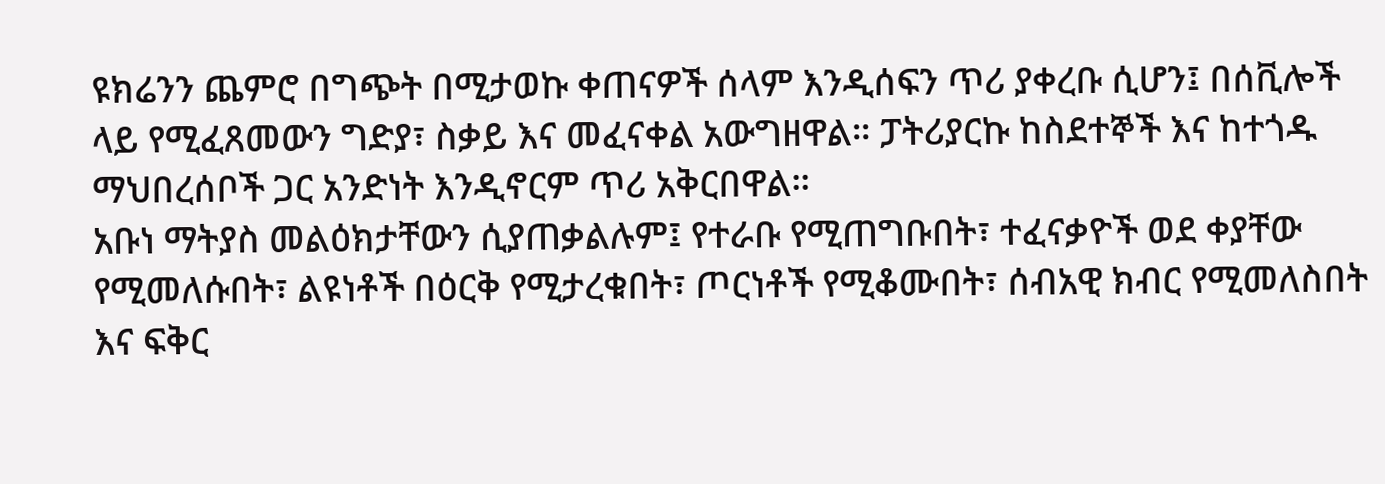ዩክሬንን ጨምሮ በግጭት በሚታወኩ ቀጠናዎች ሰላም እንዲሰፍን ጥሪ ያቀረቡ ሲሆን፤ በሰቪሎች ላይ የሚፈጸመውን ግድያ፣ ስቃይ እና መፈናቀል አውግዘዋል። ፓትሪያርኩ ከስደተኞች እና ከተጎዱ ማህበረሰቦች ጋር አንድነት እንዲኖርም ጥሪ አቅርበዋል።
አቡነ ማትያስ መልዕክታቸውን ሲያጠቃልሉም፤ የተራቡ የሚጠግቡበት፣ ተፈናቃዮች ወደ ቀያቸው የሚመለሱበት፣ ልዩነቶች በዕርቅ የሚታረቁበት፣ ጦርነቶች የሚቆሙበት፣ ሰብአዊ ክብር የሚመለስበት እና ፍቅር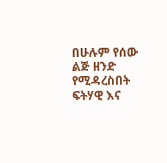በሁሉም የሰው ልጅ ዘንድ የሚዳረስበት ፍትሃዊ እና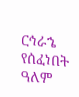ርኅራኄ የሰፈነበት ዓለም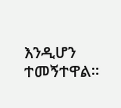እንዲሆን ተመኝተዋል።